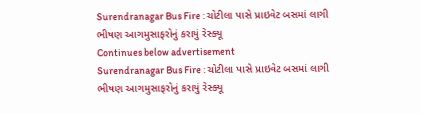Surendranagar Bus Fire : ચોટીલા પાસે પ્રાઇવેટ બસમાં લાગી ભીષણ આગમુસાફરોનું કરાયું રેસ્ક્યૂ
Continues below advertisement
Surendranagar Bus Fire : ચોટીલા પાસે પ્રાઇવેટ બસમાં લાગી ભીષણ આગમુસાફરોનું કરાયું રેસ્ક્યૂ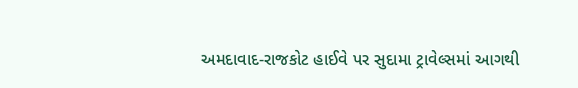અમદાવાદ-રાજકોટ હાઈવે પર સુદામા ટ્રાવેલ્સમાં આગથી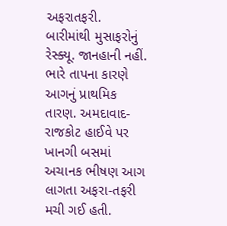અફરાતફરી. બારીમાંથી મુસાફરોનું રેસ્ક્યૂ. જાનહાની નહીં. ભારે તાપના કારણે આગનું પ્રાથમિક તારણ. અમદાવાદ-રાજકોટ હાઈવે પર ખાનગી બસમાં અચાનક ભીષણ આગ લાગતા અફરા-તફરી મચી ગઈ હતી.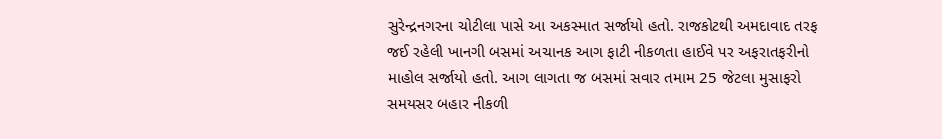સુરેન્દ્રનગરના ચોટીલા પાસે આ અકસ્માત સર્જાયો હતો. રાજકોટથી અમદાવાદ તરફ જઈ રહેલી ખાનગી બસમાં અચાનક આગ ફાટી નીકળતા હાઈવે પર અફરાતફરીનો માહોલ સર્જાયો હતો. આગ લાગતા જ બસમાં સવાર તમામ 25 જેટલા મુસાફરો સમયસર બહાર નીકળી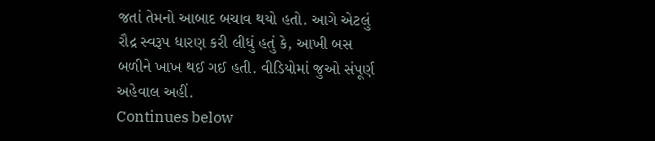જતાં તેમનો આબાદ બચાવ થયો હતો. આગે એટલું રૌદ્ર સ્વરૂપ ધારણ કરી લીધું હતું કે, આખી બસ બળીને ખાખ થઈ ગઈ હતી. વીડિયોમાં જુઓ સંપૂર્ણ અહેવાલ અહીં.
Continues below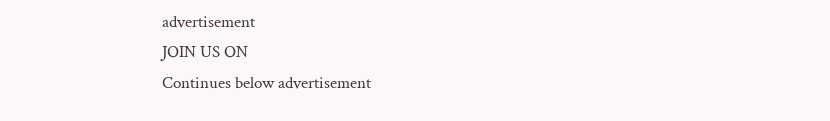advertisement
JOIN US ON
Continues below advertisement